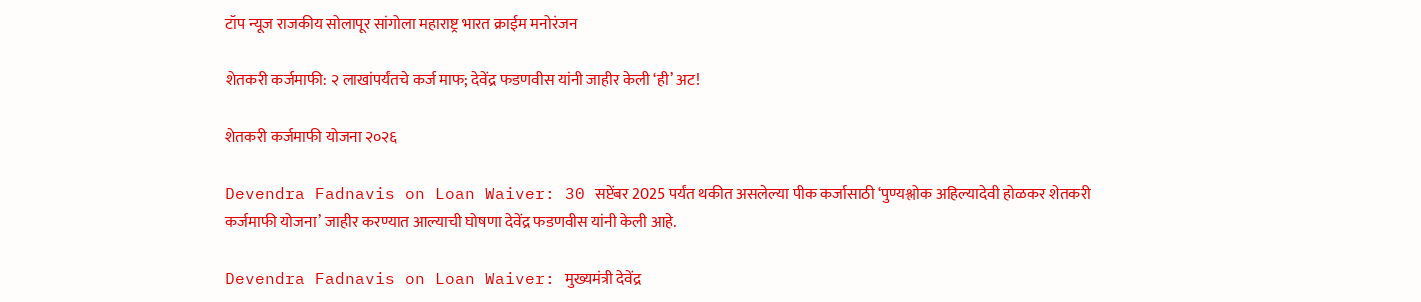टॉप न्यूज राजकीय सोलापूर सांगोला महाराष्ट्र भारत क्राईम मनोरंजन

शेतकरी कर्जमाफी: २ लाखांपर्यंतचे कर्ज माफ; देवेंद्र फडणवीस यांनी जाहीर केली ‘ही’ अट!

शेतकरी कर्जमाफी योजना २०२६

Devendra Fadnavis on Loan Waiver: 30 सप्टेंबर 2025 पर्यंत थकीत असलेल्या पीक कर्जासाठी ‘पुण्यश्लोक अहिल्यादेवी होळकर शेतकरी कर्जमाफी योजना’ जाहीर करण्यात आल्याची घोषणा देवेंद्र फडणवीस यांनी केली आहे.

Devendra Fadnavis on Loan Waiver: मुख्यमंत्री देवेंद्र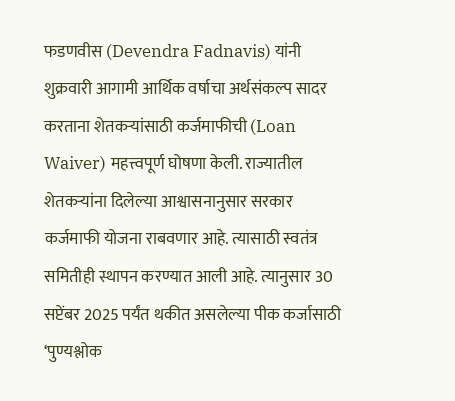फडणवीस (Devendra Fadnavis) यांनी शुक्रवारी आगामी आर्थिक वर्षाचा अर्थसंकल्प सादर करताना शेतकऱ्यांसाठी कर्जमाफीची (Loan Waiver) महत्त्वपूर्ण घोषणा केली. राज्यातील शेतकऱ्यांना दिलेल्या आश्वासनानुसार सरकार कर्जमाफी योजना राबवणार आहे. त्यासाठी स्वतंत्र समितीही स्थापन करण्यात आली आहे. त्यानुसार 30 सप्टेंबर 2025 पर्यंत थकीत असलेल्या पीक कर्जासाठी ‘पुण्यश्लोक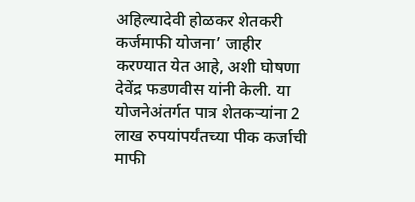अहिल्यादेवी होळकर शेतकरी कर्जमाफी योजना’ जाहीर करण्यात येत आहे, अशी घोषणा देवेंद्र फडणवीस यांनी केली. या योजनेअंतर्गत पात्र शेतकऱ्यांना 2 लाख रुपयांपर्यंतच्या पीक कर्जाची माफी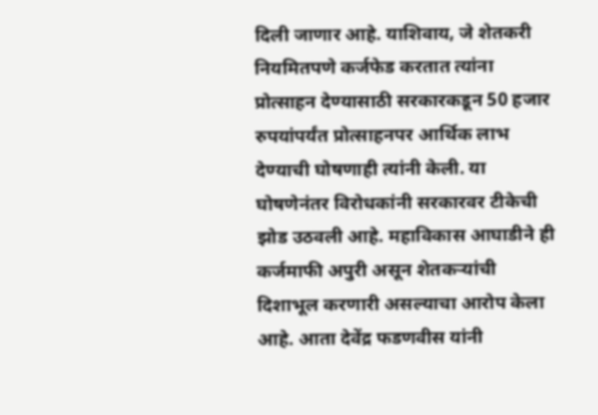दिली जाणार आहे. याशिवाय, जे शेतकरी नियमितपणे कर्जफेड करतात त्यांना प्रोत्साहन देण्यासाठी सरकारकडून 50 हजार रुपयांपर्यंत प्रोत्साहनपर आर्थिक लाभ देण्याची घोषणाही त्यांनी केली. या घोषणेनंतर विरोधकांनी सरकारवर टीकेची झोड उठवली आहे. महाविकास आघाडीने ही कर्जमाफी अपुरी असून शेतकऱ्यांची दिशाभूल करणारी असल्याचा आरोप केला आहे. आता देवेंद्र फडणवीस यांनी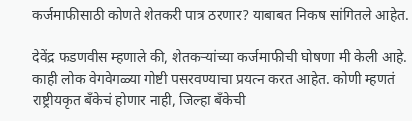कर्जमाफीसाठी कोणते शेतकरी पात्र ठरणार? याबाबत निकष सांगितले आहेत.

देवेंद्र फडणवीस म्हणाले की, शेतकऱ्यांच्या कर्जमाफीची घोषणा मी केली आहे. काही लोक वेगवेगळ्या गोष्टी पसरवण्याचा प्रयत्न करत आहेत. कोणी म्हणतं राष्ट्रीयकृत बँकेचं होणार नाही, जिल्हा बँकेची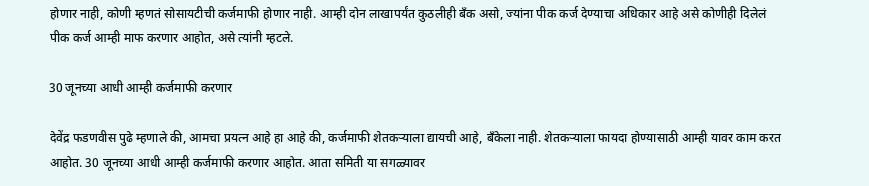होणार नाही, कोणी म्हणतं सोसायटीची कर्जमाफी होणार नाही. आम्ही दोन लाखापर्यंत कुठलीही बँक असो, ज्यांना पीक कर्ज देण्याचा अधिकार आहे असे कोणीही दिलेलं पीक कर्ज आम्ही माफ करणार आहोत, असे त्यांनी म्हटले.

30 जूनच्या आधी आम्ही कर्जमाफी करणार

देवेंद्र फडणवीस पुढे म्हणाले की, आमचा प्रयत्न आहे हा आहे की, कर्जमाफी शेतकऱ्याला द्यायची आहे, बँकेला नाही. शेतकऱ्याला फायदा होण्यासाठी आम्ही यावर काम करत आहोत. 30 जूनच्या आधी आम्ही कर्जमाफी करणार आहोत. आता समिती या सगळ्यावर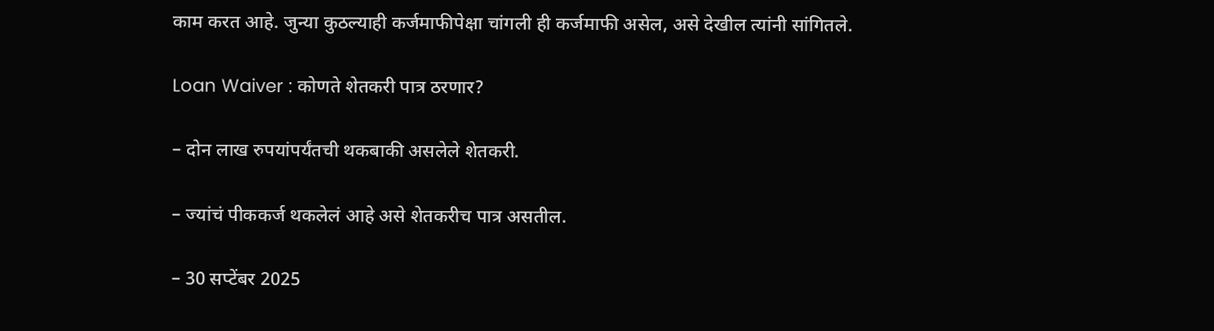काम करत आहे. जुन्या कुठल्याही कर्जमाफीपेक्षा चांगली ही कर्जमाफी असेल, असे देखील त्यांनी सांगितले.

Loan Waiver : कोणते शेतकरी पात्र ठरणार?

– दोन लाख रुपयांपर्यंतची थकबाकी असलेले शेतकरी.

– ज्यांचं पीककर्ज थकलेलं आहे असे शेतकरीच पात्र असतील.

– 30 सप्टेंबर 2025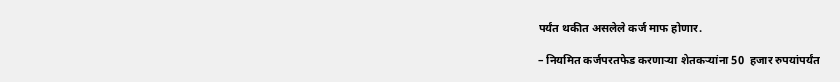पर्यंत थकीत असलेले कर्ज माफ होणार.

– नियमित कर्जपरतफेड करणाऱ्या शेतकऱ्यांना 50  हजार रुपयांपर्यंत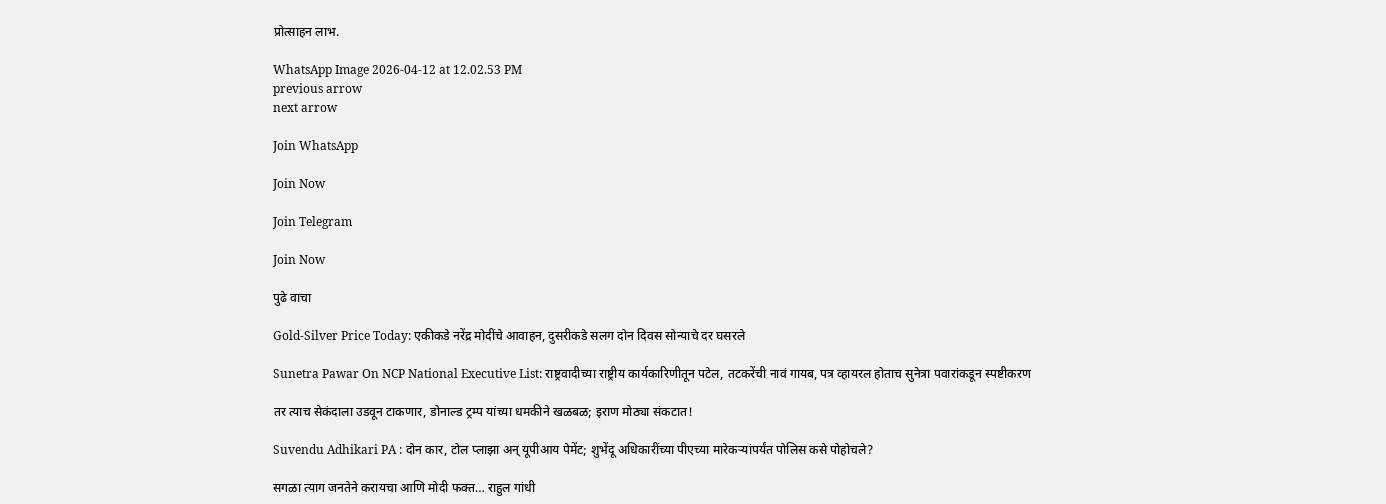प्रोत्साहन लाभ.

WhatsApp Image 2026-04-12 at 12.02.53 PM
previous arrow
next arrow

Join WhatsApp

Join Now

Join Telegram

Join Now

पुढे वाचा

Gold-Silver Price Today: एकीकडे नरेंद्र मोदींचे आवाहन, दुसरीकडे सलग दोन दिवस सोन्याचे दर घसरले

Sunetra Pawar On NCP National Executive List: राष्ट्रवादीच्या राष्ट्रीय कार्यकारिणीतून पटेल, तटकरेंची नावं गायब, पत्र व्हायरल होताच सुनेत्रा पवारांकडून स्पष्टीकरण

तर त्याच सेकंदाला उडवून टाकणार, डोनाल्ड ट्रम्प यांच्या धमकीने खळबळ; इराण मोठ्या संकटात!

Suvendu Adhikari PA : दोन कार, टोल प्लाझा अन् यूपीआय पेमेंट; शुभेंदू अधिकारींच्या पीएच्या मारेकऱ्यांपर्यंत पोलिस कसे पोहोचले?

सगळा त्याग जनतेने करायचा आणि मोदी फक्त… राहुल गांधी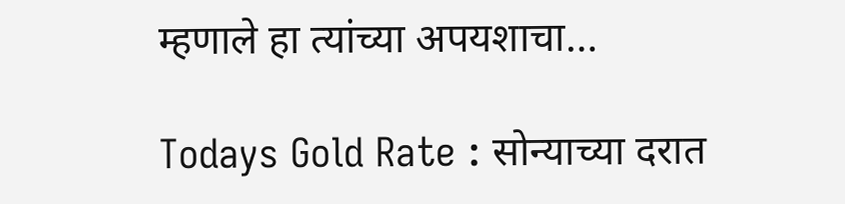म्हणाले हा त्यांच्या अपयशाचा…

Todays Gold Rate : सोन्याच्या दरात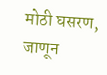मोठी घसरण, जाणून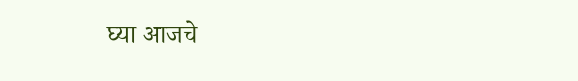घ्या आजचे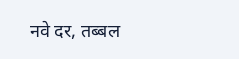नवे दर, तब्बल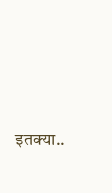इतक्या..